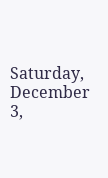Saturday, December 3,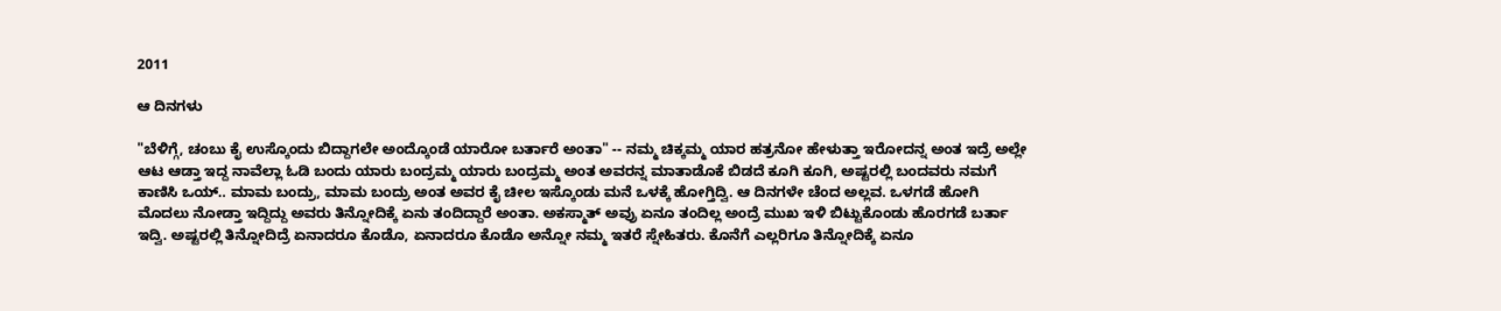2011

ಆ ದಿನಗಳು

"ಬೆಳಿಗ್ಗೆ, ಚಂಬು ಕೈ ಉಸ್ಕೊಂದು ಬಿದ್ದಾಗಲೇ ಅಂದ್ಕೊಂಡೆ ಯಾರೋ ಬರ್ತಾರೆ ಅಂತಾ" -- ನಮ್ಮ ಚಿಕ್ಕಮ್ಮ ಯಾರ ಹತ್ರನೋ ಹೇಳುತ್ತಾ ಇರೋದನ್ನ ಅಂತ ಇದ್ರೆ ಅಲ್ಲೇ ಆಟ ಆಡ್ತಾ ಇದ್ದ ನಾವೆಲ್ಲಾ ಓಡಿ ಬಂದು ಯಾರು ಬಂದ್ರಮ್ಮ ಯಾರು ಬಂದ್ರಮ್ಮ ಅಂತ ಅವರನ್ನ ಮಾತಾಡೊಕೆ ಬಿಡದೆ ಕೂಗಿ ಕೂಗಿ, ಅಷ್ಟರಲ್ಲಿ ಬಂದವರು ನಮಗೆ ಕಾಣಿಸಿ ಒಯ್.. ಮಾಮ ಬಂದ್ರು, ಮಾಮ ಬಂದ್ರು ಅಂತ ಅವರ ಕೈ ಚೀಲ ಇಸ್ಕೊಂಡು ಮನೆ ಒಳಕ್ಕೆ ಹೋಗ್ತಿದ್ವಿ. ಆ ದಿನಗಳೇ ಚೆಂದ ಅಲ್ಲವ. ಒಳಗಡೆ ಹೋಗಿ ಮೊದಲು ನೋಡ್ತಾ ಇದ್ದಿದ್ದು ಅವರು ತಿನ್ನೋದಿಕ್ಕೆ ಏನು ತಂದಿದ್ದಾರೆ ಅಂತಾ. ಅಕಸ್ಮಾತ್ ಅವ್ರು ಏನೂ ತಂದಿಲ್ಲ ಅಂದ್ರೆ ಮುಖ ಇಳಿ ಬಿಟ್ಟುಕೊಂಡು ಹೊರಗಡೆ ಬರ್ತಾ ಇದ್ವಿ. ಅಷ್ಟರಲ್ಲಿ ತಿನ್ನೋದಿದ್ರೆ ಏನಾದರೂ ಕೊಡೊ, ಏನಾದರೂ ಕೊಡೊ ಅನ್ನೋ ನಮ್ಮ ಇತರೆ ಸ್ನೇಹಿತರು. ಕೊನೆಗೆ ಎಲ್ಲರಿಗೂ ತಿನ್ನೋದಿಕ್ಕೆ ಏನೂ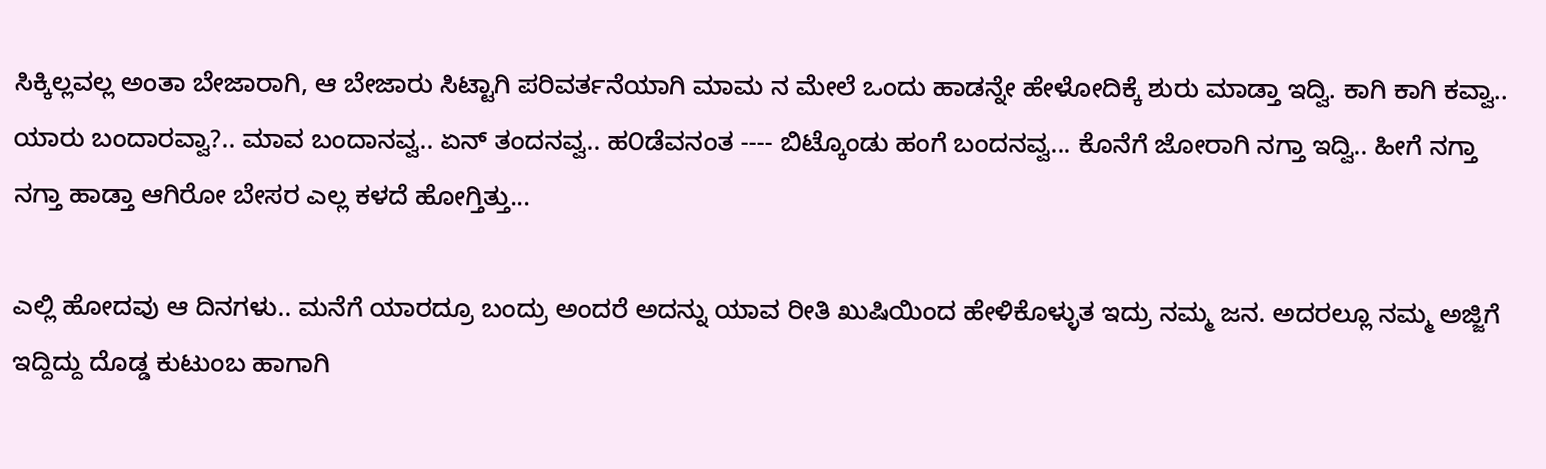ಸಿಕ್ಕಿಲ್ಲವಲ್ಲ ಅಂತಾ ಬೇಜಾರಾಗಿ, ಆ ಬೇಜಾರು ಸಿಟ್ಟಾಗಿ ಪರಿವರ್ತನೆಯಾಗಿ ಮಾಮ ನ ಮೇಲೆ ಒಂದು ಹಾಡನ್ನೇ ಹೇಳೋದಿಕ್ಕೆ ಶುರು ಮಾಡ್ತಾ ಇದ್ವಿ. ಕಾಗಿ ಕಾಗಿ ಕವ್ವಾ.. ಯಾರು ಬಂದಾರವ್ವಾ?.. ಮಾವ ಬಂದಾನವ್ವ.. ಏನ್ ತಂದನವ್ವ.. ಹ೦ಡೆವನಂತ ---- ಬಿಟ್ಕೊಂಡು ಹಂಗೆ ಬಂದನವ್ವ... ಕೊನೆಗೆ ಜೋರಾಗಿ ನಗ್ತಾ ಇದ್ವಿ.. ಹೀಗೆ ನಗ್ತಾ ನಗ್ತಾ ಹಾಡ್ತಾ ಆಗಿರೋ ಬೇಸರ ಎಲ್ಲ ಕಳದೆ ಹೋಗ್ತಿತ್ತು...

ಎಲ್ಲಿ ಹೋದವು ಆ ದಿನಗಳು.. ಮನೆಗೆ ಯಾರದ್ರೂ ಬಂದ್ರು ಅಂದರೆ ಅದನ್ನು ಯಾವ ರೀತಿ ಖುಷಿಯಿಂದ ಹೇಳಿಕೊಳ್ಳುತ ಇದ್ರು ನಮ್ಮ ಜನ. ಅದರಲ್ಲೂ ನಮ್ಮ ಅಜ್ಜಿಗೆ ಇದ್ದಿದ್ದು ದೊಡ್ಡ ಕುಟುಂಬ ಹಾಗಾಗಿ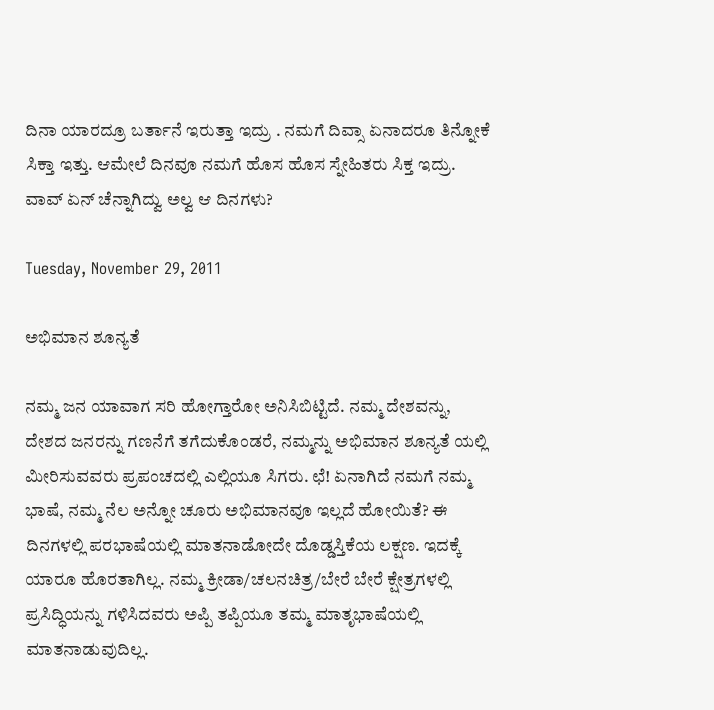ದಿನಾ ಯಾರದ್ರೂ ಬರ್ತಾನೆ ಇರುತ್ತಾ ಇದ್ರು . ನಮಗೆ ದಿವ್ಸಾ ಏನಾದರೂ ತಿನ್ನೋಕೆ ಸಿಕ್ತಾ ಇತ್ತು. ಆಮೇಲೆ ದಿನವೂ ನಮಗೆ ಹೊಸ ಹೊಸ ಸ್ನೇಹಿತರು ಸಿಕ್ತ ಇದ್ರು. ವಾವ್ ಏನ್ ಚೆನ್ನಾಗಿದ್ವು ಅಲ್ವ ಆ ದಿನಗಳು?

Tuesday, November 29, 2011

ಅಭಿಮಾನ ಶೂನ್ಯತೆ

ನಮ್ಮ ಜನ ಯಾವಾಗ ಸರಿ ಹೋಗ್ತಾರೋ ಅನಿಸಿಬಿಟ್ಟಿದೆ. ನಮ್ಮ ದೇಶವನ್ನು, ದೇಶದ ಜನರನ್ನು ಗಣನೆಗೆ ತಗೆದುಕೊಂಡರೆ, ನಮ್ಮನ್ನು ಅಭಿಮಾನ ಶೂನ್ಯತೆ ಯಲ್ಲಿ ಮೀರಿಸುವವರು ಪ್ರಪಂಚದಲ್ಲಿ ಎಲ್ಲಿಯೂ ಸಿಗರು. ಛೆ! ಏನಾಗಿದೆ ನಮಗೆ ನಮ್ಮ ಭಾಷೆ, ನಮ್ಮ ನೆಲ ಅನ್ನೋ ಚೂರು ಅಭಿಮಾನವೂ ಇಲ್ಲದೆ ಹೋಯಿತೆ? ಈ ದಿನಗಳಲ್ಲಿ ಪರಭಾಷೆಯಲ್ಲಿ ಮಾತನಾಡೋದೇ ದೊಡ್ಡಸ್ತಿಕೆಯ ಲಕ್ಷಣ. ಇದಕ್ಕೆ ಯಾರೂ ಹೊರತಾಗಿಲ್ಲ. ನಮ್ಮ ಕ್ರೀಡಾ/ಚಲನಚಿತ್ರ/ಬೇರೆ ಬೇರೆ ಕ್ಷೇತ್ರಗಳಲ್ಲಿ ಪ್ರಸಿದ್ಧಿಯನ್ನು ಗಳಿಸಿದವರು ಅಪ್ಪಿ ತಪ್ಪಿಯೂ ತಮ್ಮ ಮಾತೃಭಾಷೆಯಲ್ಲಿ ಮಾತನಾಡುವುದಿಲ್ಲ.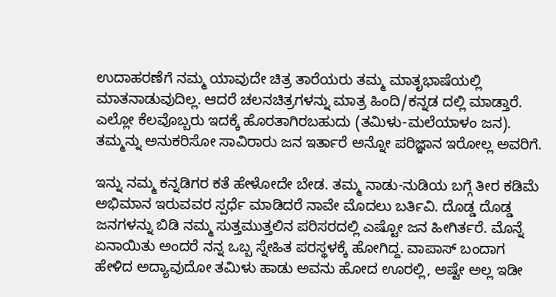ಉದಾಹರಣೆಗೆ ನಮ್ಮ ಯಾವುದೇ ಚಿತ್ರ ತಾರೆಯರು ತಮ್ಮ ಮಾತೃಭಾಷೆಯಲ್ಲಿ ಮಾತನಾಡುವುದಿಲ್ಲ. ಆದರೆ ಚಲನಚಿತ್ರಗಳನ್ನು ಮಾತ್ರ ಹಿಂದಿ/ಕನ್ನಡ ದಲ್ಲಿ ಮಾಡ್ತಾರೆ. ಎಲ್ಲೋ ಕೆಲವೊಬ್ಬರು ಇದಕ್ಕೆ ಹೊರತಾಗಿರಬಹುದು (ತಮಿಳು-ಮಲೆಯಾಳಂ ಜನ). ತಮ್ಮನ್ನು ಅನುಕರಿಸೋ ಸಾವಿರಾರು ಜನ ಇರ್ತಾರೆ ಅನ್ನೋ ಪರಿಜ್ಞಾನ ಇರೋಲ್ಲ ಅವರಿಗೆ.

ಇನ್ನು ನಮ್ಮ ಕನ್ನಡಿಗರ ಕತೆ ಹೇಳೋದೇ ಬೇಡ. ತಮ್ಮ ನಾಡು-ನುಡಿಯ ಬಗ್ಗೆ ತೀರ ಕಡಿಮೆ ಅಭಿಮಾನ ಇರುವವರ ಸ್ಪರ್ಧೆ ಮಾಡಿದರೆ ನಾವೇ ಮೊದಲು ಬರ್ತಿವಿ. ದೊಡ್ಡ ದೊಡ್ಡ ಜನಗಳನ್ನು ಬಿಡಿ ನಮ್ಮ ಸುತ್ತಮುತ್ತಲಿನ ಪರಿಸರದಲ್ಲಿ ಎಷ್ಟೋ ಜನ ಹೀಗಿರ್ತರೆ. ಮೊನ್ನೆ ಏನಾಯಿತು ಅಂದರೆ ನನ್ನ ಒಬ್ಬ ಸ್ನೇಹಿತ ಪರಸ್ಥಳಕ್ಕೆ ಹೋಗಿದ್ದ. ವಾಪಾಸ್ ಬಂದಾಗ ಹೇಳಿದ ಅದ್ಯಾವುದೋ ತಮಿಳು ಹಾಡು ಅವನು ಹೋದ ಊರಲ್ಲಿ, ಅಷ್ಟೇ ಅಲ್ಲ ಇಡೀ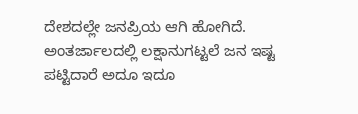ದೇಶದಲ್ಲೇ ಜನಪ್ರಿಯ ಆಗಿ ಹೋಗಿದೆ. ಅಂತರ್ಜಾಲದಲ್ಲಿ ಲಕ್ಷಾನುಗಟ್ಟಲೆ ಜನ ಇಷ್ಟ ಪಟ್ಟಿದಾರೆ ಅದೂ ಇದೂ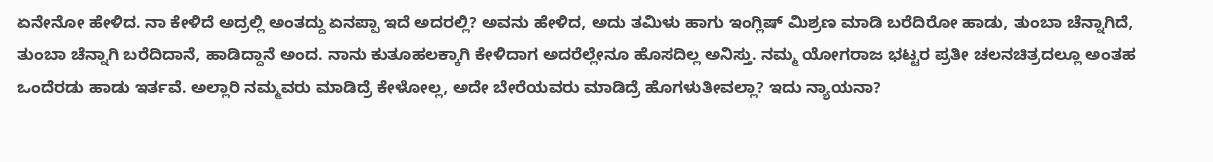ಏನೇನೋ ಹೇಳಿದ. ನಾ ಕೇಳಿದೆ ಅದ್ರಲ್ಲಿ ಅಂತದ್ದು ಏನಪ್ಪಾ ಇದೆ ಅದರಲ್ಲಿ? ಅವನು ಹೇಳಿದ, ಅದು ತಮಿಳು ಹಾಗು ಇಂಗ್ಲಿಷ್ ಮಿಶ್ರಣ ಮಾಡಿ ಬರೆದಿರೋ ಹಾಡು, ತುಂಬಾ ಚೆನ್ನಾಗಿದೆ, ತುಂಬಾ ಚೆನ್ನಾಗಿ ಬರೆದಿದಾನೆ, ಹಾಡಿದ್ದಾನೆ ಅಂದ. ನಾನು ಕುತೂಹಲಕ್ಕಾಗಿ ಕೇಳಿದಾಗ ಅದರೆಲ್ಲೇನೂ ಹೊಸದಿಲ್ಲ ಅನಿಸ್ತು. ನಮ್ಮ ಯೋಗರಾಜ ಭಟ್ಟರ ಪ್ರತೀ ಚಲನಚಿತ್ರದಲ್ಲೂ ಅಂತಹ ಒಂದೆರಡು ಹಾಡು ಇರ್ತವೆ. ಅಲ್ಲಾರಿ ನಮ್ಮವರು ಮಾಡಿದ್ರೆ ಕೇಳೋಲ್ಲ, ಅದೇ ಬೇರೆಯವರು ಮಾಡಿದ್ರೆ ಹೊಗಳುತೀವಲ್ಲಾ? ಇದು ನ್ಯಾಯನಾ?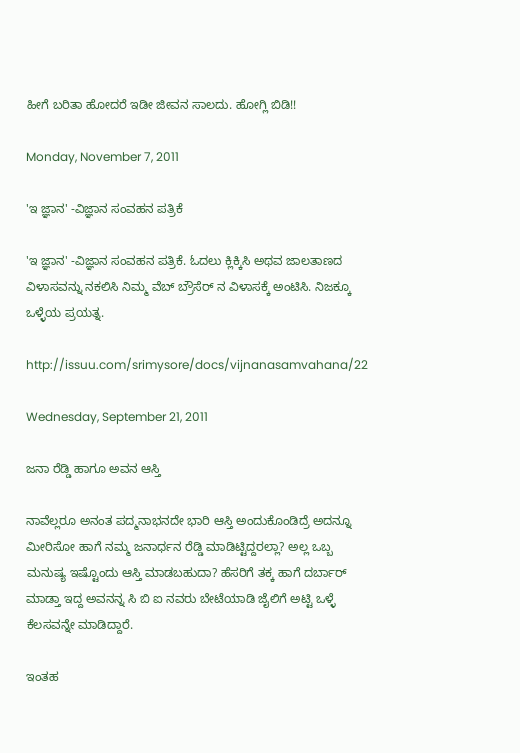ಹೀಗೆ ಬರಿತಾ ಹೋದರೆ ಇಡೀ ಜೀವನ ಸಾಲದು. ಹೋಗ್ಲಿ ಬಿಡಿ!!

Monday, November 7, 2011

'ಇ ಜ್ಞಾನ' -ವಿಜ್ಞಾನ ಸಂವಹನ ಪತ್ರಿಕೆ

'ಇ ಜ್ಞಾನ' -ವಿಜ್ಞಾನ ಸಂವಹನ ಪತ್ರಿಕೆ. ಓದಲು ಕ್ಲಿಕ್ಕಿಸಿ ಅಥವ ಜಾಲತಾಣದ ವಿಳಾಸವನ್ನು ನಕಲಿಸಿ ನಿಮ್ಮ ವೆಬ್ ಬ್ರೌಸೆರ್ ನ ವಿಳಾಸಕ್ಕೆ ಅಂಟಿಸಿ. ನಿಜಕ್ಕೂ ಒಳ್ಳೆಯ ಪ್ರಯತ್ನ.

http://issuu.com/srimysore/docs/vijnanasamvahana/22

Wednesday, September 21, 2011

ಜನಾ ರೆಡ್ಡಿ ಹಾಗೂ ಅವನ ಆಸ್ತಿ

ನಾವೆಲ್ಲರೂ ಅನಂತ ಪದ್ಮನಾಭನದೇ ಭಾರಿ ಆಸ್ತಿ ಅಂದುಕೊಂಡಿದ್ರೆ ಅದನ್ನೂ ಮೀರಿಸೋ ಹಾಗೆ ನಮ್ಮ ಜನಾರ್ಧನ ರೆಡ್ಡಿ ಮಾಡಿಟ್ಟಿದ್ದರಲ್ಲಾ? ಅಲ್ಲ ಒಬ್ಬ ಮನುಷ್ಯ ಇಷ್ಟೊಂದು ಆಸ್ತಿ ಮಾಡಬಹುದಾ? ಹೆಸರಿಗೆ ತಕ್ಕ ಹಾಗೆ ದರ್ಬಾರ್ ಮಾಡ್ತಾ ಇದ್ದ ಅವನನ್ನ ಸಿ ಬಿ ಐ ನವರು ಬೇಟೆಯಾಡಿ ಜೈಲಿಗೆ ಅಟ್ಟಿ ಒಳ್ಳೆ ಕೆಲಸವನ್ನೇ ಮಾಡಿದ್ದಾರೆ.

ಇಂತಹ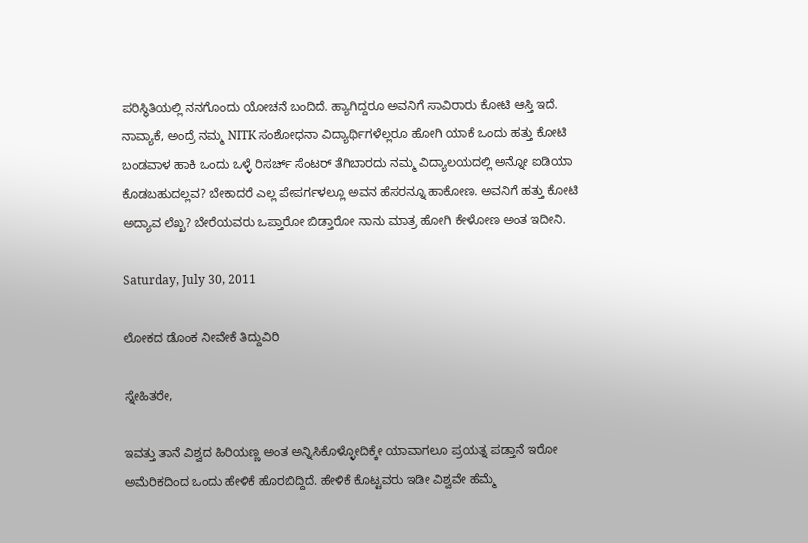ಪರಿಸ್ಥಿತಿಯಲ್ಲಿ ನನಗೊಂದು ಯೋಚನೆ ಬಂದಿದೆ. ಹ್ಯಾಗಿದ್ದರೂ ಅವನಿಗೆ ಸಾವಿರಾರು ಕೋಟಿ ಆಸ್ತಿ ಇದೆ. ನಾವ್ಯಾಕೆ, ಅಂದ್ರೆ ನಮ್ಮ NITK ಸಂಶೋಧನಾ ವಿದ್ಯಾರ್ಥಿಗಳೆಲ್ಲರೂ ಹೋಗಿ ಯಾಕೆ ಒಂದು ಹತ್ತು ಕೋಟಿ ಬಂಡವಾಳ ಹಾಕಿ ಒಂದು ಒಳ್ಳೆ ರಿಸರ್ಚ್ ಸೆಂಟರ್ ತೆಗಿಬಾರದು ನಮ್ಮ ವಿದ್ಯಾಲಯದಲ್ಲಿ ಅನ್ನೋ ಐಡಿಯಾ ಕೊಡಬಹುದಲ್ಲವ? ಬೇಕಾದರೆ ಎಲ್ಲ ಪೇಪರ್ಗಳಲ್ಲೂ ಅವನ ಹೆಸರನ್ನೂ ಹಾಕೋಣ. ಅವನಿಗೆ ಹತ್ತು ಕೋಟಿ ಅದ್ಯಾವ ಲೆಖ್ಖ? ಬೇರೆಯವರು ಒಪ್ತಾರೋ ಬಿಡ್ತಾರೋ ನಾನು ಮಾತ್ರ ಹೋಗಿ ಕೇಳೋಣ ಅಂತ ಇದೀನಿ.

Saturday, July 30, 2011

ಲೋಕದ ಡೊಂಕ ನೀವೇಕೆ ತಿದ್ದುವಿರಿ

ಸ್ನೇಹಿತರೇ,

ಇವತ್ತು ತಾನೆ ವಿಶ್ವದ ಹಿರಿಯಣ್ಣ ಅಂತ ಅನ್ನಿಸಿಕೊಳ್ಳೋದಿಕ್ಕೇ ಯಾವಾಗಲೂ ಪ್ರಯತ್ನ ಪಡ್ತಾನೆ ಇರೋ ಅಮೆರಿಕದಿಂದ ಒಂದು ಹೇಳಿಕೆ ಹೊರಬಿದ್ದಿದೆ. ಹೇಳಿಕೆ ಕೊಟ್ಟವರು ಇಡೀ ವಿಶ್ವವೇ ಹೆಮ್ಮೆ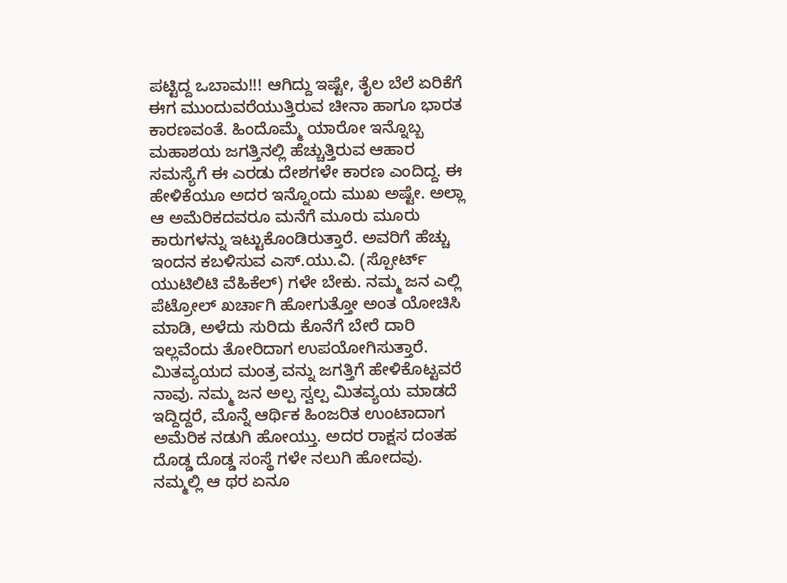ಪಟ್ಟಿದ್ದ ಒಬಾಮ!!! ಆಗಿದ್ದು ಇಷ್ಟೇ, ತೈಲ ಬೆಲೆ ಏರಿಕೆಗೆ ಈಗ ಮುಂದುವರೆಯುತ್ತಿರುವ ಚೀನಾ ಹಾಗೂ ಭಾರತ ಕಾರಣವಂತೆ. ಹಿಂದೊಮ್ಮೆ ಯಾರೋ ಇನ್ನೊಬ್ಬ ಮಹಾಶಯ ಜಗತ್ತಿನಲ್ಲಿ ಹೆಚ್ಚುತ್ತಿರುವ ಆಹಾರ ಸಮಸ್ಯೆಗೆ ಈ ಎರಡು ದೇಶಗಳೇ ಕಾರಣ ಎಂದಿದ್ದ. ಈ ಹೇಳಿಕೆಯೂ ಅದರ ಇನ್ನೊಂದು ಮುಖ ಅಷ್ಟೇ. ಅಲ್ಲಾ ಆ ಅಮೆರಿಕದವರೂ ಮನೆಗೆ ಮೂರು ಮೂರು ಕಾರುಗಳನ್ನು ಇಟ್ಟುಕೊಂಡಿರುತ್ತಾರೆ. ಅವರಿಗೆ ಹೆಚ್ಚು ಇಂದನ ಕಬಳಿಸುವ ಎಸ್.ಯು.ವಿ. (ಸ್ಪೋರ್ಟ್ ಯುಟಿಲಿಟಿ ವೆಹಿಕೆಲ್) ಗಳೇ ಬೇಕು. ನಮ್ಮ ಜನ ಎಲ್ಲಿ ಪೆಟ್ರೋಲ್ ಖರ್ಚಾಗಿ ಹೋಗುತ್ತೋ ಅಂತ ಯೋಚಿಸಿ ಮಾಡಿ, ಅಳೆದು ಸುರಿದು ಕೊನೆಗೆ ಬೇರೆ ದಾರಿ ಇಲ್ಲವೆಂದು ತೋರಿದಾಗ ಉಪಯೋಗಿಸುತ್ತಾರೆ. ಮಿತವ್ಯಯದ ಮಂತ್ರ ವನ್ನು ಜಗತ್ತಿಗೆ ಹೇಳಿಕೊಟ್ಟವರೆ ನಾವು. ನಮ್ಮ ಜನ ಅಲ್ಪ ಸ್ವಲ್ಪ ಮಿತವ್ಯಯ ಮಾಡದೆ ಇದ್ದಿದ್ದರೆ, ಮೊನ್ನೆ ಆರ್ಥಿಕ ಹಿಂಜರಿತ ಉಂಟಾದಾಗ ಅಮೆರಿಕ ನಡುಗಿ ಹೋಯ್ತು. ಅದರ ರಾಕ್ಷಸ ದಂತಹ ದೊಡ್ಡ ದೊಡ್ಡ ಸಂಸ್ಥೆ ಗಳೇ ನಲುಗಿ ಹೋದವು. ನಮ್ಮಲ್ಲಿ ಆ ಥರ ಏನೂ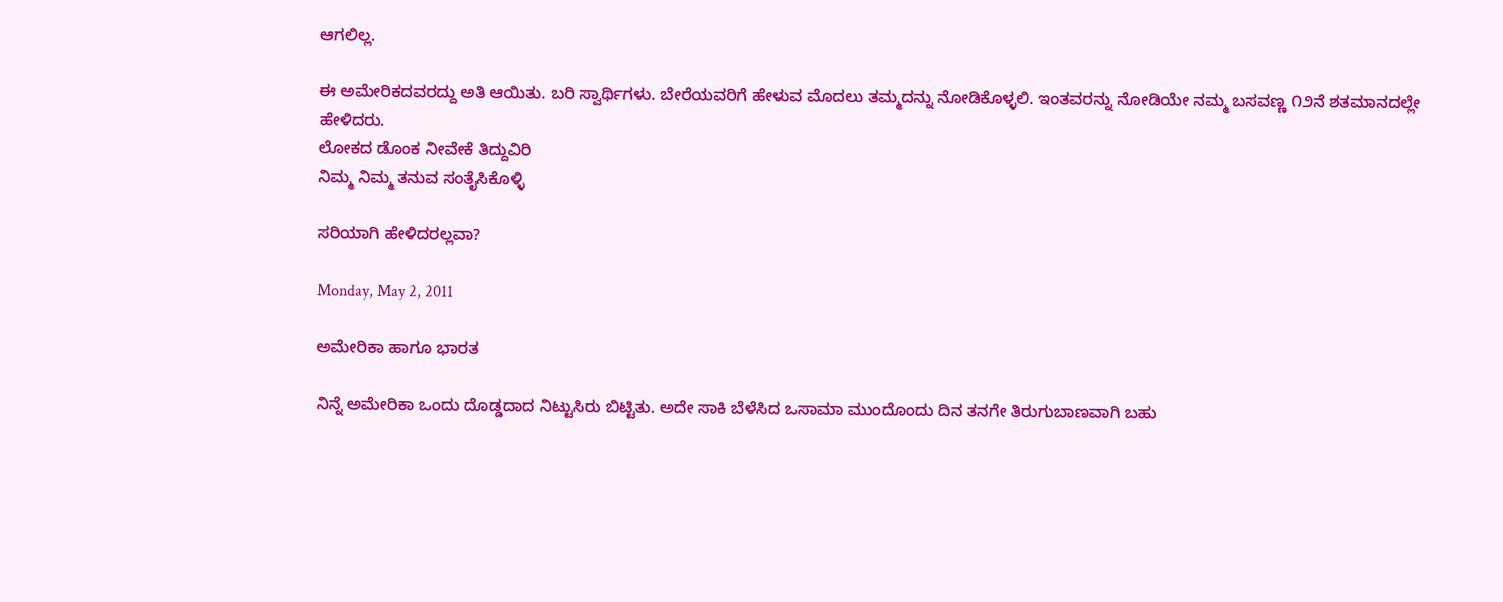ಆಗಲಿಲ್ಲ.

ಈ ಅಮೇರಿಕದವರದ್ದು ಅತಿ ಆಯಿತು. ಬರಿ ಸ್ವಾರ್ಥಿಗಳು. ಬೇರೆಯವರಿಗೆ ಹೇಳುವ ಮೊದಲು ತಮ್ಮದನ್ನು ನೋಡಿಕೊಳ್ಳಲಿ. ಇಂತವರನ್ನು ನೋಡಿಯೇ ನಮ್ಮ ಬಸವಣ್ಣ ೧೨ನೆ ಶತಮಾನದಲ್ಲೇ ಹೇಳಿದರು.
ಲೋಕದ ಡೊಂಕ ನೀವೇಕೆ ತಿದ್ದುವಿರಿ
ನಿಮ್ಮ ನಿಮ್ಮ ತನುವ ಸಂತೈಸಿಕೊಳ್ಳಿ

ಸರಿಯಾಗಿ ಹೇಳಿದರಲ್ಲವಾ?

Monday, May 2, 2011

ಅಮೇರಿಕಾ ಹಾಗೂ ಭಾರತ

ನಿನ್ನೆ ಅಮೇರಿಕಾ ಒಂದು ದೊಡ್ಡದಾದ ನಿಟ್ಟುಸಿರು ಬಿಟ್ಟಿತು. ಅದೇ ಸಾಕಿ ಬೆಳೆಸಿದ ಒಸಾಮಾ ಮುಂದೊಂದು ದಿನ ತನಗೇ ತಿರುಗುಬಾಣವಾಗಿ ಬಹು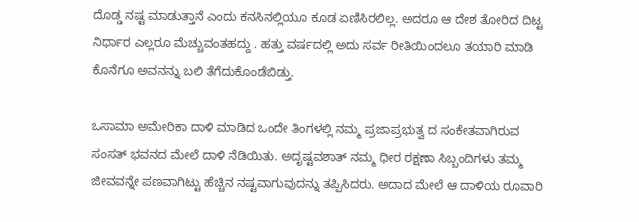ದೊಡ್ಡ ನಷ್ಟ ಮಾಡುತ್ತಾನೆ ಎಂದು ಕನಸಿನಲ್ಲಿಯೂ ಕೂಡ ಏಣಿಸಿರಲಿಲ್ಲ. ಅದರೂ ಆ ದೇಶ ತೋರಿದ ದಿಟ್ಟ ನಿರ್ಧಾರ ಎಲ್ಲರೂ ಮೆಚ್ಚುವಂತಹದ್ದು . ಹತ್ತು ವರ್ಷದಲ್ಲಿ ಅದು ಸರ್ವ ರೀತಿಯಿಂದಲೂ ತಯಾರಿ ಮಾಡಿ ಕೊನೆಗೂ ಅವನನ್ನು ಬಲಿ ತೆಗೆದುಕೊಂಡೆಬಿಡ್ತು.

ಒಸಾಮಾ ಅಮೇರಿಕಾ ದಾಳಿ ಮಾಡಿದ ಒಂದೇ ತಿಂಗಳಲ್ಲಿ ನಮ್ಮ ಪ್ರಜಾಪ್ರಭುತ್ವ ದ ಸಂಕೇತವಾಗಿರುವ ಸಂಸತ್ ಭವನದ ಮೇಲೆ ದಾಳಿ ನೆಡಿಯಿತು. ಅದೃಷ್ಟವಶಾತ್ ನಮ್ಮ ಧೀರ ರಕ್ಷಣಾ ಸಿಬ್ಬಂದಿಗಳು ತಮ್ಮ ಜೀವವನ್ನೇ ಪಣವಾಗಿಟ್ಟು ಹೆಚ್ಚಿನ ನಷ್ಟವಾಗುವುದನ್ನು ತಪ್ಪಿಸಿದರು. ಅದಾದ ಮೇಲೆ ಆ ದಾಳಿಯ ರೂವಾರಿ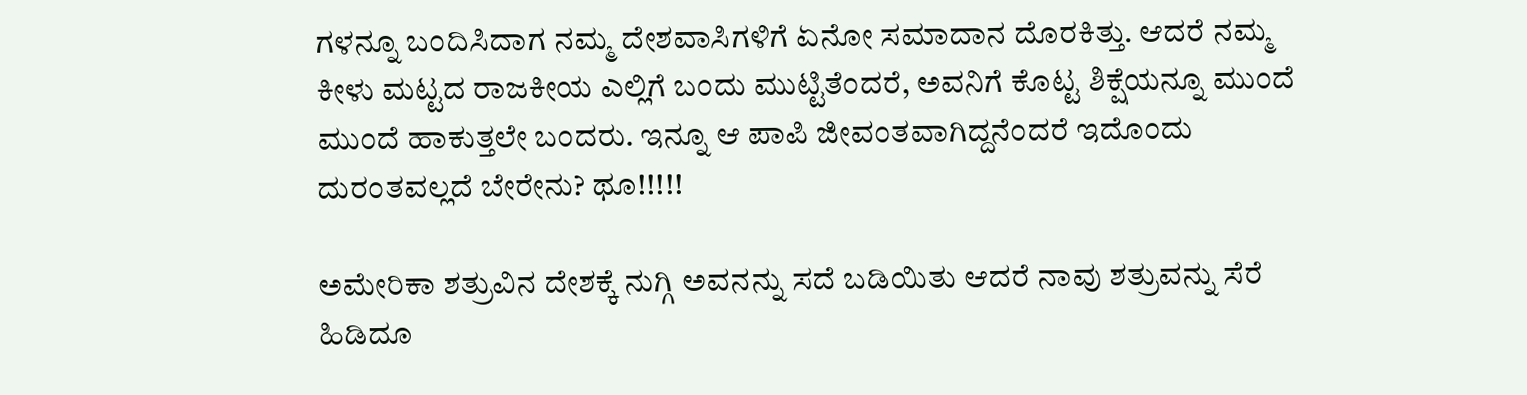ಗಳನ್ನೂ ಬಂದಿಸಿದಾಗ ನಮ್ಮ ದೇಶವಾಸಿಗಳಿಗೆ ಏನೋ ಸಮಾದಾನ ದೊರಕಿತ್ತು. ಆದರೆ ನಮ್ಮ ಕೀಳು ಮಟ್ಟದ ರಾಜಕೀಯ ಎಲ್ಲಿಗೆ ಬಂದು ಮುಟ್ಟಿತೆಂದರೆ, ಅವನಿಗೆ ಕೊಟ್ಟ ಶಿಕ್ಷೆಯನ್ನೂ ಮುಂದೆ ಮುಂದೆ ಹಾಕುತ್ತಲೇ ಬಂದರು. ಇನ್ನೂ ಆ ಪಾಪಿ ಜೀವಂತವಾಗಿದ್ದನೆಂದರೆ ಇದೊಂದು ದುರಂತವಲ್ಲದೆ ಬೇರೇನು? ಥೂ!!!!!

ಅಮೇರಿಕಾ ಶತ್ರುವಿನ ದೇಶಕ್ಕೆ ನುಗ್ಗಿ ಅವನನ್ನು ಸದೆ ಬಡಿಯಿತು ಆದರೆ ನಾವು ಶತ್ರುವನ್ನು ಸೆರೆ ಹಿಡಿದೂ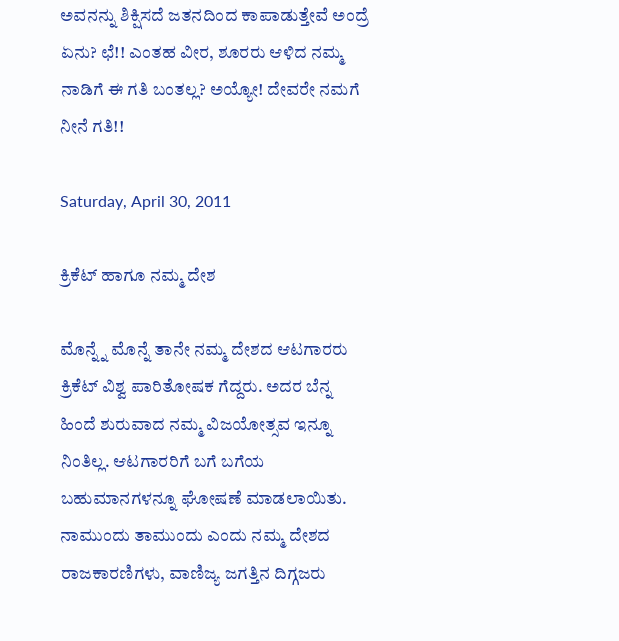ಅವನನ್ನು ಶಿಕ್ಷಿಸದೆ ಜತನದಿಂದ ಕಾಪಾಡುತ್ತೇವೆ ಅಂದ್ರೆ ಏನು? ಛೆ!! ಎಂತಹ ವೀರ, ಶೂರರು ಆಳಿದ ನಮ್ಮ ನಾಡಿಗೆ ಈ ಗತಿ ಬಂತಲ್ಲ? ಅಯ್ಯೋ! ದೇವರೇ ನಮಗೆ ನೀನೆ ಗತಿ!!

Saturday, April 30, 2011

ಕ್ರಿಕೆಟ್ ಹಾಗೂ ನಮ್ಮ ದೇಶ

ಮೊನ್ನ್ನೆ ಮೊನ್ನೆ ತಾನೇ ನಮ್ಮ ದೇಶದ ಆಟಗಾರರು ಕ್ರಿಕೆಟ್ ವಿಶ್ವ ಪಾರಿತೋಷಕ ಗೆದ್ದರು. ಅದರ ಬೆನ್ನ ಹಿಂದೆ ಶುರುವಾದ ನಮ್ಮ ವಿಜಯೋತ್ಸವ ಇನ್ನೂ ನಿಂತಿಲ್ಲ. ಆಟಗಾರರಿಗೆ ಬಗೆ ಬಗೆಯ ಬಹುಮಾನಗಳನ್ನೂ ಘೋಷಣೆ ಮಾಡಲಾಯಿತು. ನಾಮುಂದು ತಾಮುಂದು ಎಂದು ನಮ್ಮ ದೇಶದ ರಾಜಕಾರಣಿಗಳು, ವಾಣಿಜ್ಯ ಜಗತ್ತಿನ ದಿಗ್ಗಜರು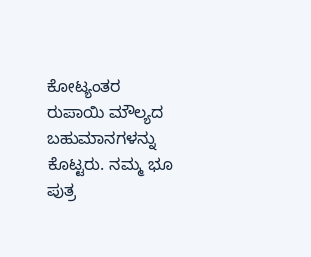ಕೋಟ್ಯಂತರ ರುಪಾಯಿ ಮೌಲ್ಯದ ಬಹುಮಾನಗಳನ್ನು ಕೊಟ್ಟರು. ನಮ್ಮ ಭೂ ಪುತ್ರ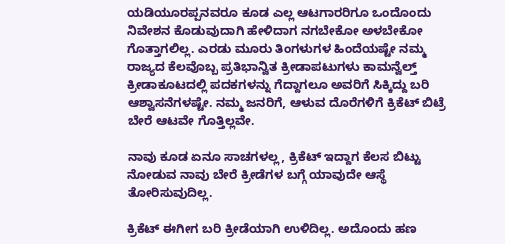ಯಡಿಯೂರಪ್ಪನವರೂ ಕೂಡ ಎಲ್ಲ ಆಟಗಾರರಿಗೂ ಒಂದೊಂದು ನಿವೇಶನ ಕೊಡುವುದಾಗಿ ಹೇಳಿದಾಗ ನಗಬೇಕೋ ಅಳಬೇಕೋ ಗೊತ್ತಾಗಲಿಲ್ಲ. ಎರಡು ಮೂರು ತಿಂಗಳುಗಳ ಹಿಂದೆಯಷ್ಟೇ ನಮ್ಮ ರಾಜ್ಯದ ಕೆಲವೊಬ್ಬ ಪ್ರತಿಭಾನ್ವಿತ ಕ್ರೀಡಾಪಟುಗಳು ಕಾಮನ್ವೆಲ್ತ್ ಕ್ರೀಡಾಕೂಟದಲ್ಲಿ ಪದಕಗಳನ್ನು ಗೆದ್ದಾಗಲೂ ಅವರಿಗೆ ಸಿಕ್ಕಿದ್ದು ಬರಿ ಆಶ್ವಾಸನೆಗಳಷ್ಟೇ. ನಮ್ಮ ಜನರಿಗೆ, ಆಳುವ ದೊರೆಗಳಿಗೆ ಕ್ರಿಕೆಟ್ ಬಿಟ್ರೆ ಬೇರೆ ಆಟವೇ ಗೊತ್ತಿಲ್ಲವೇ.

ನಾವು ಕೂಡ ಏನೂ ಸಾಚಗಳಲ್ಲ, ಕ್ರಿಕೆಟ್ ಇದ್ದಾಗ ಕೆಲಸ ಬಿಟ್ಟು ನೋಡುವ ನಾವು ಬೇರೆ ಕ್ರೀಡೆಗಳ ಬಗ್ಗೆ ಯಾವುದೇ ಆಸ್ಥೆ ತೋರಿಸುವುದಿಲ್ಲ.

ಕ್ರಿಕೆಟ್ ಈಗೀಗ ಬರಿ ಕ್ರೀಡೆಯಾಗಿ ಉಳಿದಿಲ್ಲ. ಅದೊಂದು ಹಣ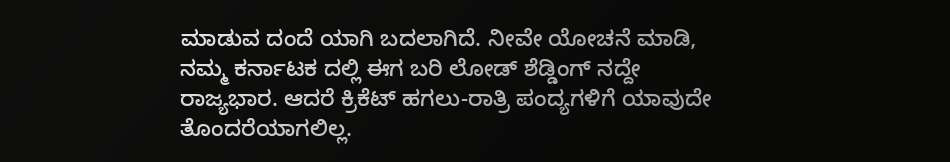ಮಾಡುವ ದಂದೆ ಯಾಗಿ ಬದಲಾಗಿದೆ. ನೀವೇ ಯೋಚನೆ ಮಾಡಿ, ನಮ್ಮ ಕರ್ನಾಟಕ ದಲ್ಲಿ ಈಗ ಬರಿ ಲೋಡ್ ಶೆಡ್ಡಿಂಗ್ ನದ್ದೇ ರಾಜ್ಯಭಾರ. ಆದರೆ ಕ್ರಿಕೆಟ್ ಹಗಲು-ರಾತ್ರಿ ಪಂದ್ಯಗಳಿಗೆ ಯಾವುದೇ ತೊಂದರೆಯಾಗಲಿಲ್ಲ.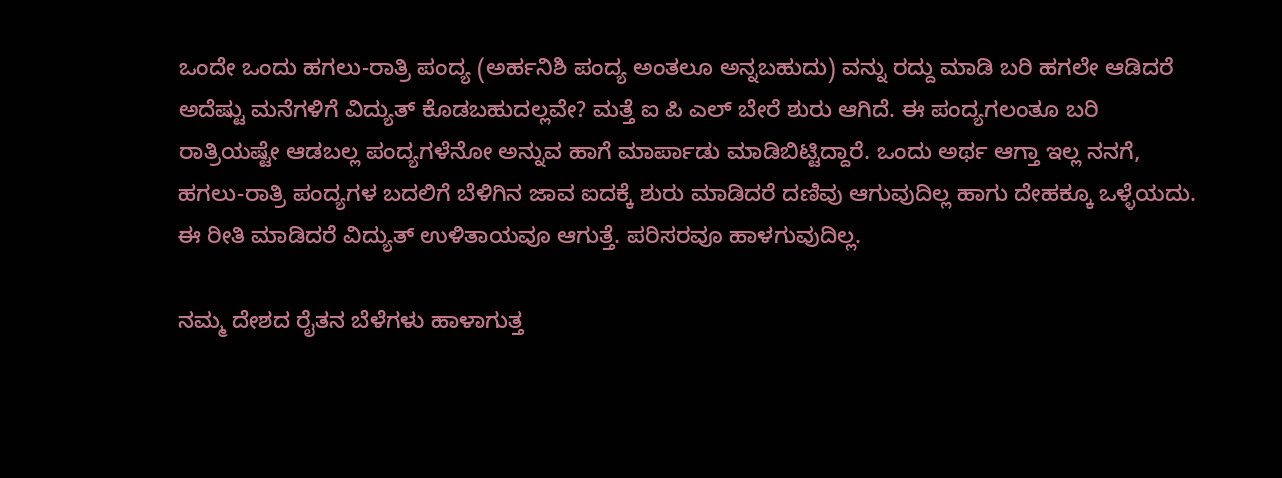ಒಂದೇ ಒಂದು ಹಗಲು-ರಾತ್ರಿ ಪಂದ್ಯ (ಅರ್ಹನಿಶಿ ಪಂದ್ಯ ಅಂತಲೂ ಅನ್ನಬಹುದು) ವನ್ನು ರದ್ದು ಮಾಡಿ ಬರಿ ಹಗಲೇ ಆಡಿದರೆ ಅದೆಷ್ಟು ಮನೆಗಳಿಗೆ ವಿದ್ಯುತ್ ಕೊಡಬಹುದಲ್ಲವೇ? ಮತ್ತೆ ಐ ಪಿ ಎಲ್ ಬೇರೆ ಶುರು ಆಗಿದೆ. ಈ ಪಂದ್ಯಗಲಂತೂ ಬರಿ ರಾತ್ರಿಯಷ್ಟೇ ಆಡಬಲ್ಲ ಪಂದ್ಯಗಳೆನೋ ಅನ್ನುವ ಹಾಗೆ ಮಾರ್ಪಾಡು ಮಾಡಿಬಿಟ್ಟಿದ್ದಾರೆ. ಒಂದು ಅರ್ಥ ಆಗ್ತಾ ಇಲ್ಲ ನನಗೆ, ಹಗಲು-ರಾತ್ರಿ ಪಂದ್ಯಗಳ ಬದಲಿಗೆ ಬೆಳಿಗಿನ ಜಾವ ಐದಕ್ಕೆ ಶುರು ಮಾಡಿದರೆ ದಣಿವು ಆಗುವುದಿಲ್ಲ ಹಾಗು ದೇಹಕ್ಕೂ ಒಳ್ಳೆಯದು. ಈ ರೀತಿ ಮಾಡಿದರೆ ವಿದ್ಯುತ್ ಉಳಿತಾಯವೂ ಆಗುತ್ತೆ. ಪರಿಸರವೂ ಹಾಳಗುವುದಿಲ್ಲ.

ನಮ್ಮ ದೇಶದ ರೈತನ ಬೆಳೆಗಳು ಹಾಳಾಗುತ್ತ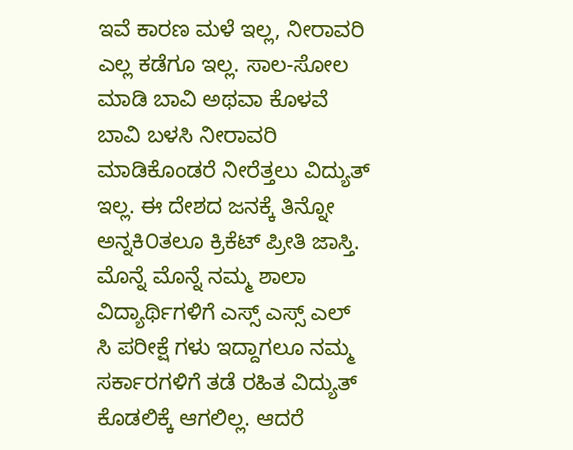ಇವೆ ಕಾರಣ ಮಳೆ ಇಲ್ಲ, ನೀರಾವರಿ ಎಲ್ಲ ಕಡೆಗೂ ಇಲ್ಲ. ಸಾಲ-ಸೋಲ ಮಾಡಿ ಬಾವಿ ಅಥವಾ ಕೊಳವೆ ಬಾವಿ ಬಳಸಿ ನೀರಾವರಿ ಮಾಡಿಕೊಂಡರೆ ನೀರೆತ್ತಲು ವಿದ್ಯುತ್ ಇಲ್ಲ. ಈ ದೇಶದ ಜನಕ್ಕೆ ತಿನ್ನೋ ಅನ್ನಕಿ೦ತಲೂ ಕ್ರಿಕೆಟ್ ಪ್ರೀತಿ ಜಾಸ್ತಿ. ಮೊನ್ನೆ ಮೊನ್ನೆ ನಮ್ಮ ಶಾಲಾ ವಿದ್ಯಾರ್ಥಿಗಳಿಗೆ ಎಸ್ಸ್ ಎಸ್ಸ್ ಎಲ್ ಸಿ ಪರೀಕ್ಷೆ ಗಳು ಇದ್ದಾಗಲೂ ನಮ್ಮ ಸರ್ಕಾರಗಳಿಗೆ ತಡೆ ರಹಿತ ವಿದ್ಯುತ್ ಕೊಡಲಿಕ್ಕೆ ಆಗಲಿಲ್ಲ. ಆದರೆ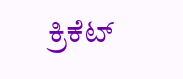ಕ್ರಿಕೆಟ್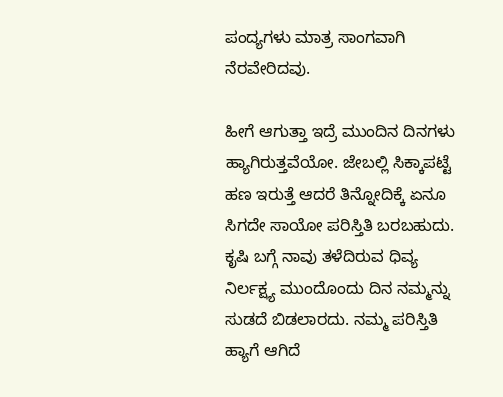ಪಂದ್ಯಗಳು ಮಾತ್ರ ಸಾಂಗವಾಗಿ ನೆರವೇರಿದವು.

ಹೀಗೆ ಆಗುತ್ತಾ ಇದ್ರೆ ಮುಂದಿನ ದಿನಗಳು ಹ್ಯಾಗಿರುತ್ತವೆಯೋ. ಜೇಬಲ್ಲಿ ಸಿಕ್ಕಾಪಟ್ಟೆ ಹಣ ಇರುತ್ತೆ ಆದರೆ ತಿನ್ನೋದಿಕ್ಕೆ ಏನೂ ಸಿಗದೇ ಸಾಯೋ ಪರಿಸ್ತಿತಿ ಬರಬಹುದು. ಕೃಷಿ ಬಗ್ಗೆ ನಾವು ತಳೆದಿರುವ ಧಿವ್ಯ ನಿರ್ಲಕ್ಷ್ಯ ಮುಂದೊಂದು ದಿನ ನಮ್ಮನ್ನು ಸುಡದೆ ಬಿಡಲಾರದು. ನಮ್ಮ ಪರಿಸ್ತಿತಿ ಹ್ಯಾಗೆ ಆಗಿದೆ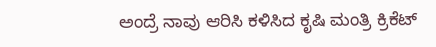ಅಂದ್ರೆ ನಾವು ಆರಿಸಿ ಕಳಿಸಿದ ಕೃಷಿ ಮಂತ್ರಿ ಕ್ರಿಕೆಟ್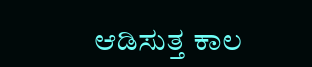ಆಡಿಸುತ್ತ ಕಾಲ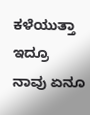ಕಳೆಯುತ್ತಾ ಇದ್ರೂ ನಾವು ಏನೂ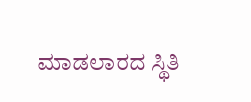ಮಾಡಲಾರದ ಸ್ಥಿತಿ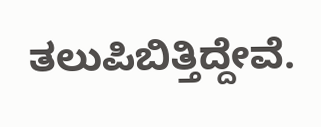ತಲುಪಿಬಿತ್ತಿದ್ದೇವೆ.